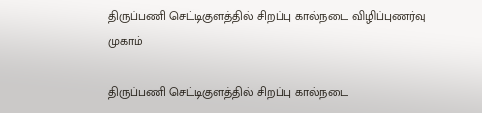திருப்பணி செட்டிகுளத்தில் சிறப்பு கால்நடை விழிப்புணர்வு முகாம்

திருப்பணி செட்டிகுளத்தில் சிறப்பு கால்நடை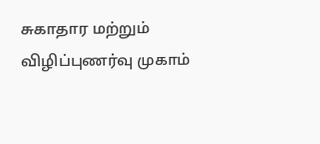சுகாதார மற்றும் விழிப்புணர்வு முகாம்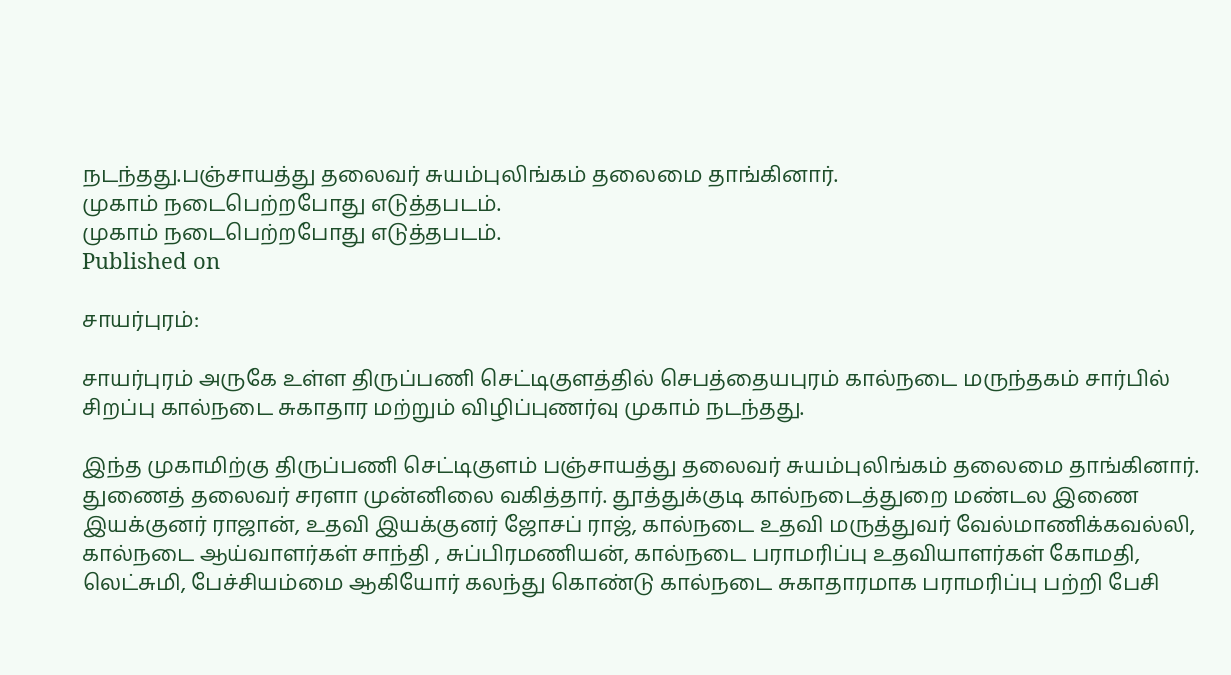நடந்தது.பஞ்சாயத்து தலைவர் சுயம்புலிங்கம் தலைமை தாங்கினார்.
முகாம் நடைபெற்றபோது எடுத்தபடம்.
முகாம் நடைபெற்றபோது எடுத்தபடம்.
Published on

சாயர்புரம்:

சாயர்புரம் அருகே உள்ள திருப்பணி செட்டிகுளத்தில் செபத்தையபுரம் கால்நடை மருந்தகம் சார்பில் சிறப்பு கால்நடை சுகாதார மற்றும் விழிப்புணர்வு முகாம் நடந்தது.

இந்த முகாமிற்கு திருப்பணி செட்டிகுளம் பஞ்சாயத்து தலைவர் சுயம்புலிங்கம் தலைமை தாங்கினார். துணைத் தலைவர் சரளா முன்னிலை வகித்தார். தூத்துக்குடி கால்நடைத்துறை மண்டல இணை இயக்குனர் ராஜான், உதவி இயக்குனர் ஜோசப் ராஜ், கால்நடை உதவி மருத்துவர் வேல்மாணிக்கவல்லி, கால்நடை ஆய்வாளர்கள் சாந்தி , சுப்பிரமணியன், கால்நடை பராமரிப்பு உதவியாளர்கள் கோமதி, லெட்சுமி, பேச்சியம்மை ஆகியோர் கலந்து கொண்டு கால்நடை சுகாதாரமாக பராமரிப்பு பற்றி பேசி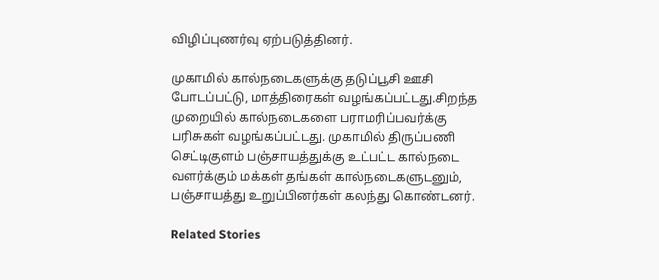விழிப்புணர்வு ஏற்படுத்தினர்.

முகாமில் கால்நடைகளுக்கு தடுப்பூசி ஊசி போடப்பட்டு, மாத்திரைகள் வழங்கப்பட்டது.சிறந்த முறையில் கால்நடைகளை பராமரிப்பவர்க்கு பரிசுகள் வழங்கப்பட்டது. முகாமில் திருப்பணி செட்டிகுளம் பஞ்சாயத்துக்கு உட்பட்ட கால்நடை வளர்க்கும் மக்கள் தங்கள் கால்நடைகளுடனும், பஞ்சாயத்து உறுப்பினர்கள் கலந்து கொண்டனர்.

Related Stories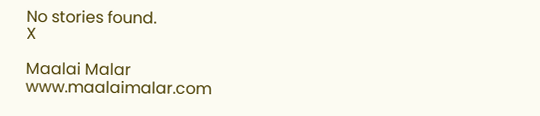No stories found.
X

Maalai Malar
www.maalaimalar.com